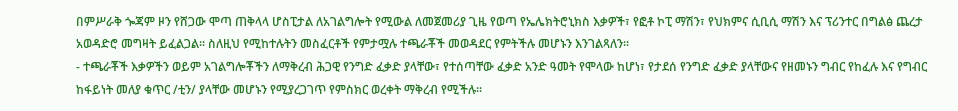በምሥራቅ ጐጃም ዞን የሸጋው ሞጣ ጠቅላላ ሆስፒታል ለአገልግሎት የሚውል ለመጀመሪያ ጊዜ የወጣ የኤሌክትሮኒክስ እቃዎች፣ የፎቶ ኮፒ ማሽን፣ የህክምና ሲቢሲ ማሽን እና ፕሪንተር በግልፅ ጨረታ አወዳድሮ መግዛት ይፈልጋል፡፡ ስለዚህ የሚከተሉትን መስፈርቶች የምታሟሉ ተጫራቾች መወዳደር የምትችሉ መሆኑን እንገልጻለን፡፡
- ተጫራቾች እቃዎችን ወይም አገልግሎቾችን ለማቅረብ ሕጋዊ የንግድ ፈቃድ ያላቸው፣ የተሰጣቸው ፈቃድ አንድ ዓመት የሞላው ከሆነ፣ የታደሰ የንግድ ፈቃድ ያላቸውና የዘመኑን ግብር የከፈሉ እና የግብር ከፋይነት መለያ ቁጥር /ቲን/ ያላቸው መሆኑን የሚያረጋገጥ የምስክር ወረቀት ማቅረብ የሚችሉ፡፡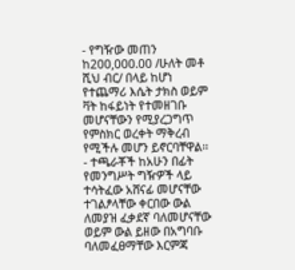- የግዥው መጠን ከ200,000.00 /ሁለት መቶ ሺህ ብር/ በላይ ከሆነ የተጨማሪ እሴት ታክስ ወይም ቫት ከፋይነት የተመዘገቡ መሆናቸውን የሚያረጋግጥ የምስክር ወረቀት ማቅረብ የሚችሉ መሆን ይኖርባቸዋል፡፡
- ተጫራቾች ከአሁን በፊት የመንግሥት ግዥዎች ላይ ተሳትፈው አሸናፊ መሆናቸው ተገልፆላቸው ቀርበው ውል ለመያዝ ፈቃደኛ ባለመሆናቸው ወይም ውል ይዘው በአግባቡ ባለመፈፀማቸው እርምጃ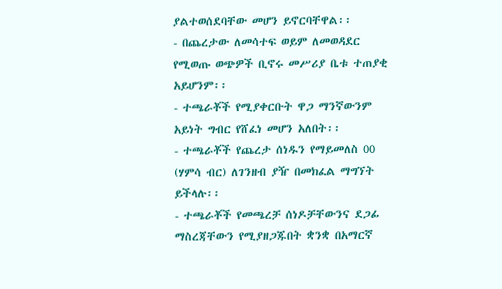ያልተወሰደባቸው መሆን ይኖርባቸዋል፡፡
- በጨረታው ለመሳተፍ ወይም ለመወዳደር የሚወጡ ወጭዎች ቢኖሩ መሥሪያ ቤቱ ተጠያቂ አይሆንም፡፡
- ተጫራቾች የሚያቀርቡት ዋጋ ማንኛውንም አይነት ግብር የሸፈነ መሆን አለበት፡፡
- ተጫራቾች የጨረታ ሰነዱን የማይመለስ 00 (ሃምሳ ብር) ለገንዘብ ያዥ በመክፈል ማግኘት ይችላሉ፡፡
- ተጫራቾች የመጫረቻ ሰነዶቻቸውንና ደጋፊ ማስረጃቸውን የሚያዘጋጁበት ቋንቋ በአማርኛ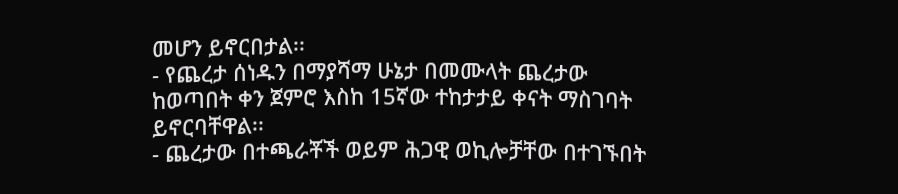መሆን ይኖርበታል፡፡
- የጨረታ ሰነዱን በማያሻማ ሁኔታ በመሙላት ጨረታው ከወጣበት ቀን ጀምሮ እስከ 15ኛው ተከታታይ ቀናት ማስገባት ይኖርባቸዋል፡፡
- ጨረታው በተጫራቾች ወይም ሕጋዊ ወኪሎቻቸው በተገኙበት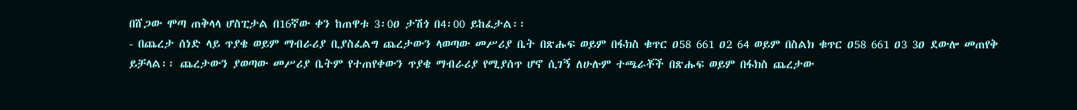በሸጋው ሞጣ ጠቅላላ ሆስፒታል በ16ኛው ቀን ከጠዋቱ 3፡0ዐ ታሽጎ በ4፡00 ይከፈታል፡፡
- በጨረታ ሰነድ ላይ ጥያቄ ወይም ማብራሪያ ቢያስፈልግ ጨረታውን ላወጣው መሥሪያ ቤት በጽሑፍ ወይም በፋክስ ቁጥር ዐ58 661 ዐ2 64 ወይም በስልክ ቁጥር ዐ58 661 ዐ3 3ዐ ደውሎ መጠየቅ ይቻላል፡፡ ጨረታውን ያወጣው መሥሪያ ቤትም የተጠየቀውን ጥያቄ ማብራሪያ የሚያሰጥ ሆኖ ሲገኝ ለሁሉም ተጫራቾች በጽሑፍ ወይም በፋክስ ጨረታው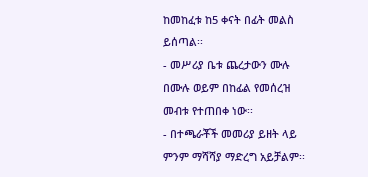ከመከፈቱ ከ5 ቀናት በፊት መልስ ይሰጣል፡፡
- መሥሪያ ቤቱ ጨረታውን ሙሉ በሙሉ ወይም በከፊል የመሰረዝ መብቱ የተጠበቀ ነው፡፡
- በተጫራቾች መመሪያ ይዘት ላይ ምንም ማሻሻያ ማድረግ አይቻልም፡፡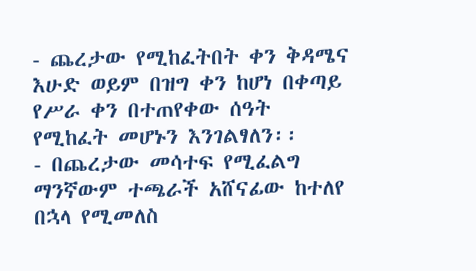- ጨረታው የሚከፈትበት ቀን ቅዳሜና እሁድ ወይም በዝግ ቀን ከሆነ በቀጣይ የሥራ ቀን በተጠየቀው ሰዓት የሚከፈት መሆኑን እንገልፃለን፡፡
- በጨረታው መሳተፍ የሚፈልግ ማንኛውም ተጫራች አሸናፊው ከተለየ በኋላ የሚመለስ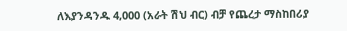ለእያንዳንዱ 4,000 (አራት ሽህ ብር) ብቻ የጨረታ ማስከበሪያ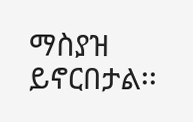ማስያዝ ይኖርበታል፡፡